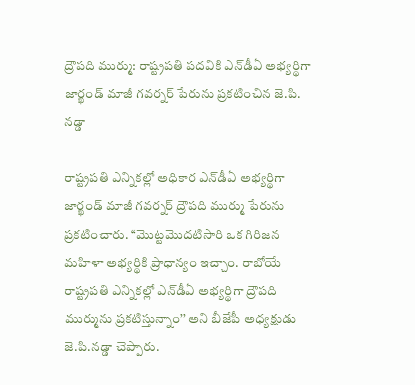ద్రౌపది ముర్ము: రాష్ట్రపతి పదవికి ఎన్‌డీఏ అభ్యర్థిగా జార్ఖండ్ మాజీ గవర్నర్ పేరును ప్రకటించిన జె.పి. నడ్డా

రాష్ట్రపతి ఎన్నికల్లో అధికార ఎన్‌డీఏ అభ్యర్థిగా జార్ఖండ్ మాజీ గవర్నర్‌ ద్రౌపది ముర్ము పేరును ప్రకటించారు. ‘‘మొట్టమొదటిసారి ఒక గిరిజన మహిళా అభ్యర్థికి ప్రాధాన్యం ఇచ్చాం. రాబోయే రాష్ట్రపతి ఎన్నికల్లో ఎన్‌డీఏ అభ్యర్థిగా ద్రౌపది ముర్మును ప్రకటిస్తున్నాం’’ అని బీజేపీ అధ్యక్షుడు జె.పి.నడ్డా చెప్పారు.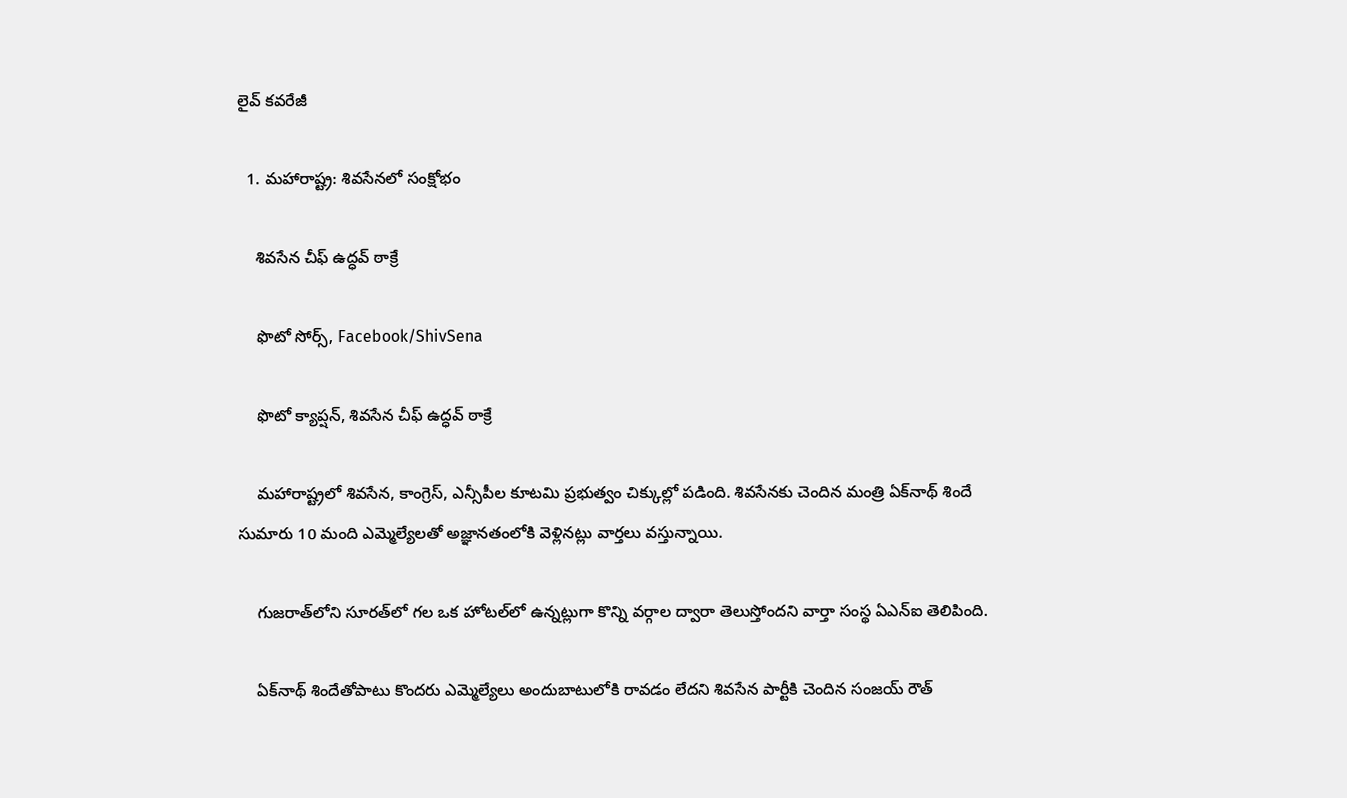లైవ్ కవరేజీ

  1. మహారాష్ట్ర: శివసేనలో సంక్షోభం

    శివసేన చీఫ్ ఉద్ధవ్ ఠాక్రే

    ఫొటో సోర్స్, Facebook/ShivSena

    ఫొటో క్యాప్షన్, శివసేన చీఫ్ ఉద్ధవ్ ఠాక్రే

    మహారాష్ట్రలో శివసేన, కాంగ్రెస్, ఎన్సీపీల కూటమి ప్రభుత్వం చిక్కుల్లో పడింది. శివసేనకు చెందిన మంత్రి ఏక్‌నాథ్ శిందే సుమారు 10 మంది ఎమ్మెల్యేలతో అజ్ఞానతంలోకి వెళ్లినట్లు వార్తలు వస్తున్నాయి.

    గుజరాత్‌లోని సూరత్‌లో గల ఒక హోటల్‌లో ఉన్నట్లుగా కొన్ని వర్గాల ద్వారా తెలుస్తోందని వార్తా సంస్థ ఏఎన్‌ఐ తెలిపింది.

    ఏక్‌నాథ్ శిందేతోపాటు కొందరు ఎమ్మెల్యేలు అందుబాటులోకి రావడం లేదని శివసేన పార్టీకి చెందిన సంజయ్ రౌత్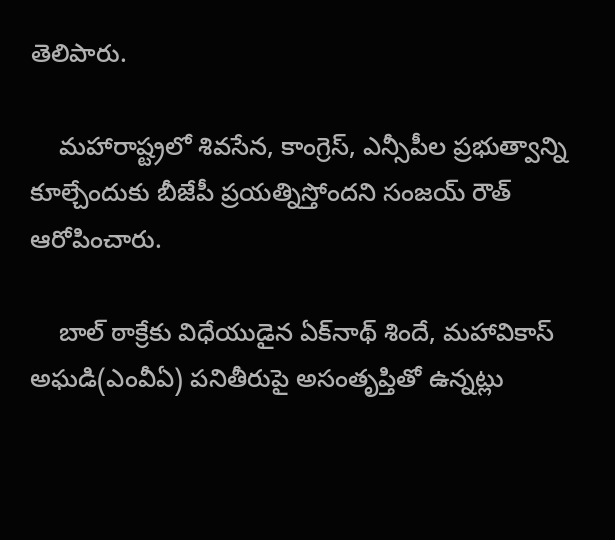తెలిపారు.

    మహారాష్ట్రలో శివసేన, కాంగ్రెస్, ఎన్సీపీల ప్రభుత్వాన్ని కూల్చేందుకు బీజేపీ ప్రయత్నిస్తోందని సంజయ్ రౌత్ ఆరోపించారు.

    బాల్ ఠాక్రేకు విధేయుడైన ఏక్‌నాథ్ శిందే, మహావికాస్ అఘడి(ఎంవీఏ) పనితీరుపై అసంతృప్తితో ఉన్నట్లు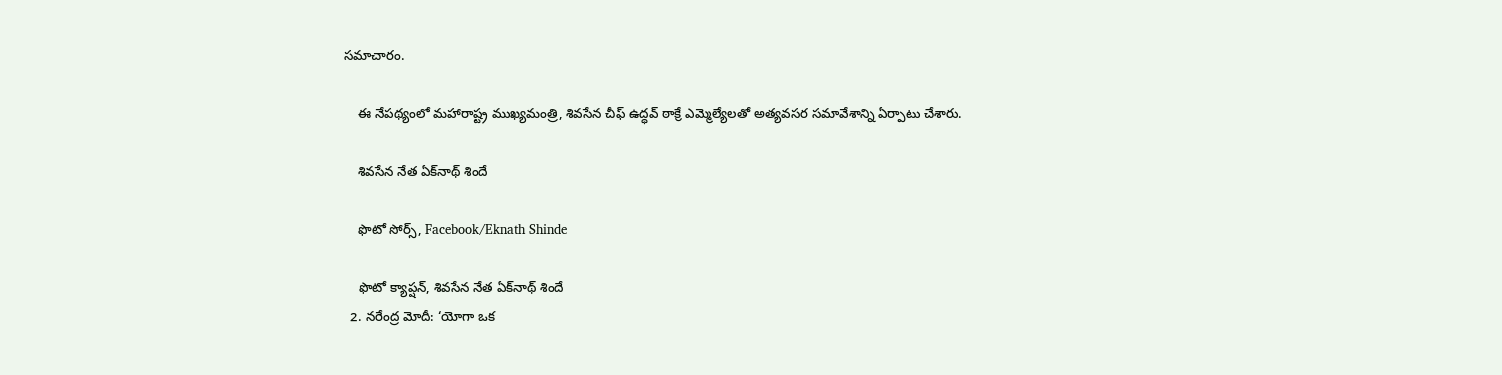సమాచారం.

    ఈ నేపథ్యంలో మహారాష్ట్ర ముఖ్యమంత్రి, శివసేన చీఫ్ ఉద్ధవ్ ఠాక్రే ఎమ్మెల్యేలతో అత్యవసర సమావేశాన్ని ఏర్పాటు చేశారు.

    శివసేన నేత ఏక్‌నాథ్ శిందే

    ఫొటో సోర్స్, Facebook/Eknath Shinde

    ఫొటో క్యాప్షన్, శివసేన నేత ఏక్‌నాథ్ శిందే
  2. నరేంద్ర మోదీ: ‘యోగా ఒక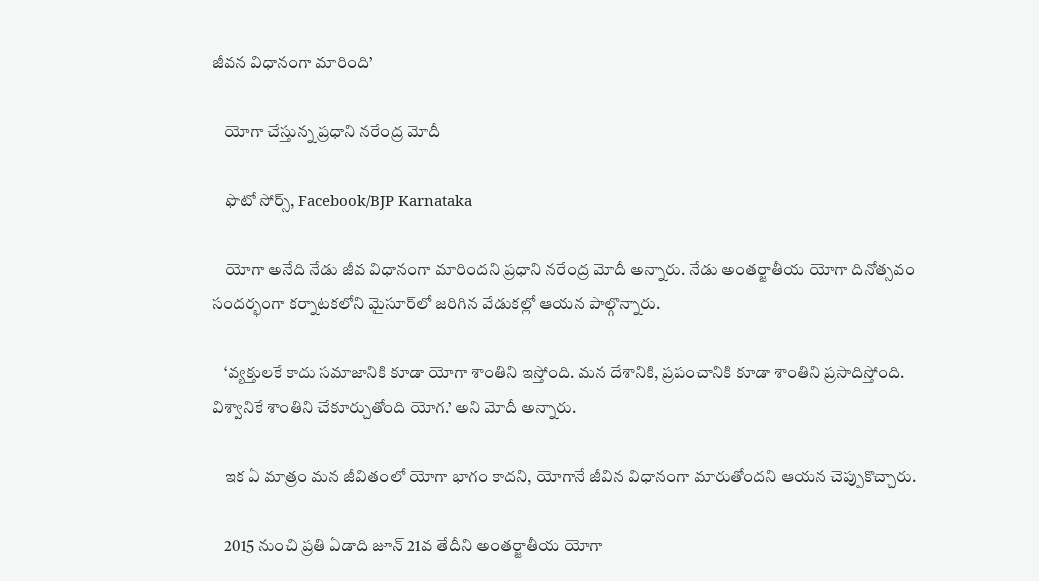జీవన విధానంగా మారింది’

    యోగా చేస్తున్న ప్రధాని నరేంద్ర మోదీ

    ఫొటో సోర్స్, Facebook/BJP Karnataka

    యోగా అనేది నేడు జీవ విధానంగా మారిందని ప్రధాని నరేంద్ర మోదీ అన్నారు. నేడు అంతర్జాతీయ యోగా దినోత్సవం సందర్భంగా కర్నాటకలోని మైసూర్‌లో జరిగిన వేడుకల్లో ఆయన పాల్గొన్నారు.

    ‘వ్యక్తులకే కాదు సమాజానికి కూడా యోగా శాంతిని ఇస్తోంది. మన దేశానికి, ప్రపంచానికి కూడా శాంతిని ప్రసాదిస్తోంది. విశ్వానికే శాంతిని చేకూర్చుతోంది యోగ.’ అని మోదీ అన్నారు.

    ఇక ఏ మాత్రం మన జీవితంలో యోగా భాగం కాదని, యోగానే జీవిన విధానంగా మారుతోందని ఆయన చెప్పుకొచ్చారు.

    2015 నుంచి ప్రతి ఏడాది జూన్ 21వ తేదీని అంతర్జాతీయ యోగా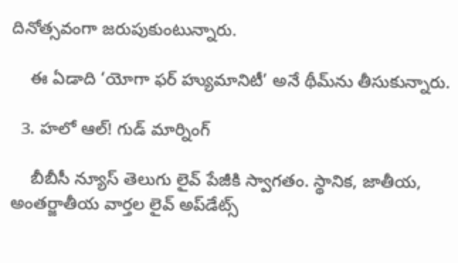దినోత్సవంగా జరుపుకుంటున్నారు.

    ఈ ఏడాది ‘యోగా ఫర్ హ్యుమానిటీ’ అనే థీమ్‌ను తీసుకున్నారు.

  3. హలో ఆల్! గుడ్ మార్నింగ్

    బీబీసీ న్యూస్ తెలుగు లైవ్ పేజీకి స్వాగతం. స్థానిక, జాతీయ, అంతర్జాతీయ వార్తల లైవ్ అప్‌డేట్స్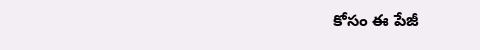కోసం ఈ పేజీ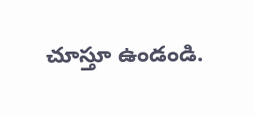చూస్తూ ఉండండి.